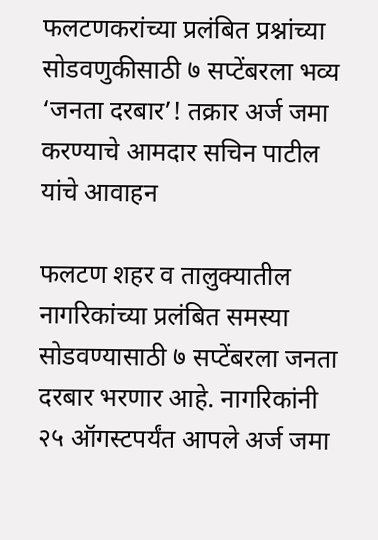फलटणकरांच्या प्रलंबित प्रश्नांच्या सोडवणुकीसाठी ७ सप्टेंबरला भव्य ‘जनता दरबार’! तक्रार अर्ज जमा करण्याचे आमदार सचिन पाटील यांचे आवाहन

फलटण शहर व तालुक्यातील नागरिकांच्या प्रलंबित समस्या सोडवण्यासाठी ७ सप्टेंबरला जनता दरबार भरणार आहे. नागरिकांनी २५ ऑगस्टपर्यंत आपले अर्ज जमा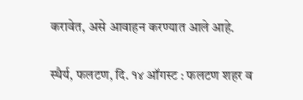करावेत, असे आवाहन करण्यात आले आहे.

स्थैर्य, फलटण, दि. १४ ऑगस्ट : फलटण शहर व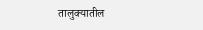तालुक्यातील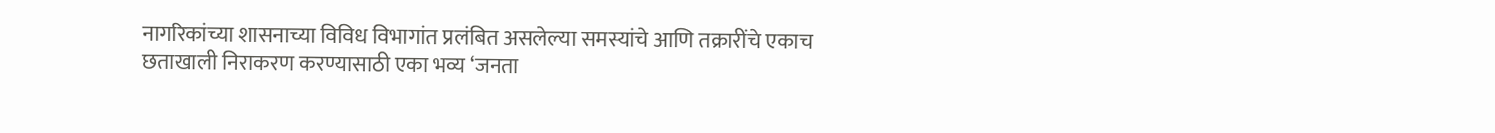नागरिकांच्या शासनाच्या विविध विभागांत प्रलंबित असलेल्या समस्यांचे आणि तक्रारींचे एकाच छताखाली निराकरण करण्यासाठी एका भव्य ‘जनता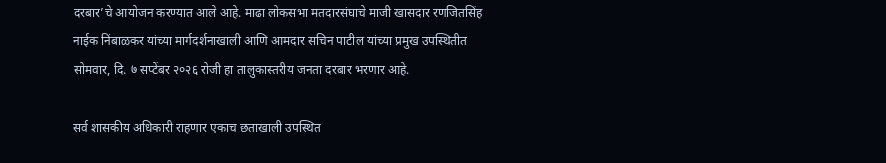दरबार’चे आयोजन करण्यात आले आहे. माढा लोकसभा मतदारसंघाचे माजी खासदार रणजितसिंह नाईक निंबाळकर यांच्या मार्गदर्शनाखाली आणि आमदार सचिन पाटील यांच्या प्रमुख उपस्थितीत सोमवार, दि. ७ सप्टेंबर २०२६ रोजी हा तालुकास्तरीय जनता दरबार भरणार आहे.

सर्व शासकीय अधिकारी राहणार एकाच छताखाली उपस्थित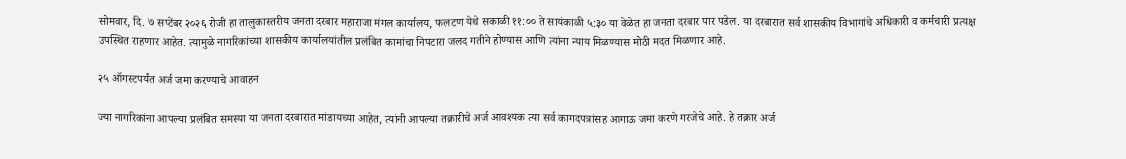सोमवार, दि. ७ सप्टेंबर २०२६ रोजी हा तालुकास्तरीय जनता दरबार महाराजा मंगल कार्यालय, फलटण येथे सकाळी ११:०० ते सायंकाळी ५:३० या वेळेत हा जनता दरबार पार पडेल. या दरबारात सर्व शासकीय विभागांचे अधिकारी व कर्मचारी प्रत्यक्ष उपस्थित राहणार आहेत. त्यामुळे नागरिकांच्या शासकीय कार्यालयांतील प्रलंबित कामांचा निपटारा जलद गतीने होण्यास आणि त्यांना न्याय मिळण्यास मोठी मदत मिळणार आहे.

२५ ऑगस्टपर्यंत अर्ज जमा करण्याचे आवाहन

ज्या नागरिकांना आपल्या प्रलंबित समस्या या जनता दरबारात मांडायच्या आहेत, त्यांनी आपल्या तक्रारीचे अर्ज आवश्यक त्या सर्व कागदपत्रांसह आगाऊ जमा करणे गरजेचे आहे. हे तक्रार अर्ज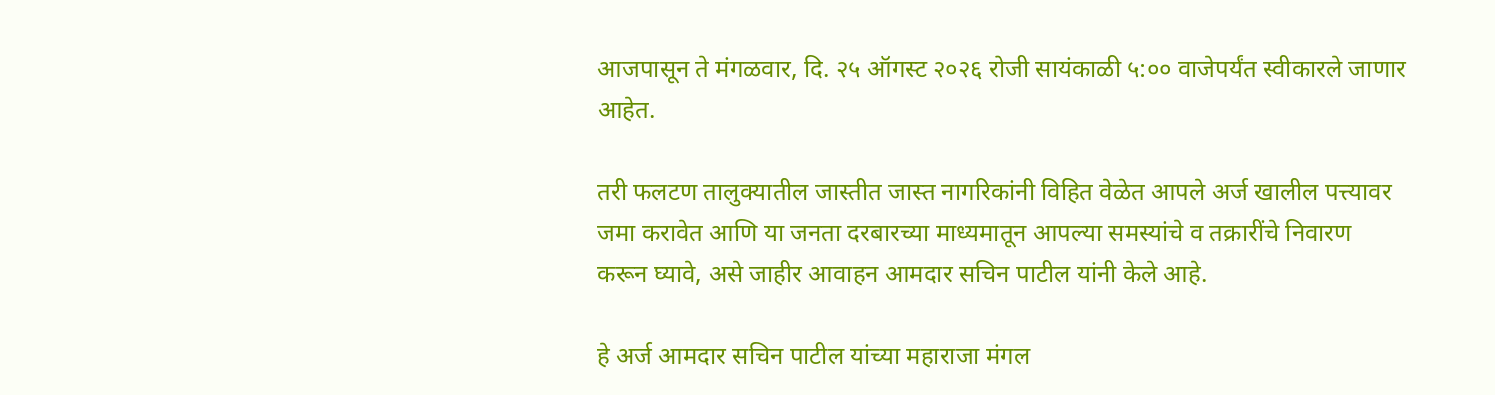आजपासून ते मंगळवार, दि. २५ ऑगस्ट २०२६ रोजी सायंकाळी ५:०० वाजेपर्यंत स्वीकारले जाणार आहेत.

तरी फलटण तालुक्यातील जास्तीत जास्त नागरिकांनी विहित वेळेत आपले अर्ज खालील पत्त्यावर जमा करावेत आणि या जनता दरबारच्या माध्यमातून आपल्या समस्यांचे व तक्रारींचे निवारण करून घ्यावे, असे जाहीर आवाहन आमदार सचिन पाटील यांनी केले आहे.

हे अर्ज आमदार सचिन पाटील यांच्या महाराजा मंगल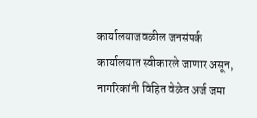कार्यालयाजवळील जनसंपर्क कार्यालयात स्वीकारले जाणार असून, नागरिकांनी विहित वेळेत अर्ज जमा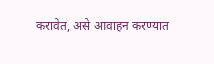करावेत, असे आवाहन करण्यात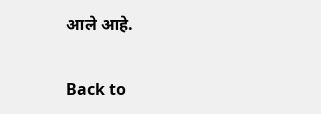आले आहे.

Back to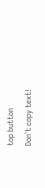top button
Don`t copy text!